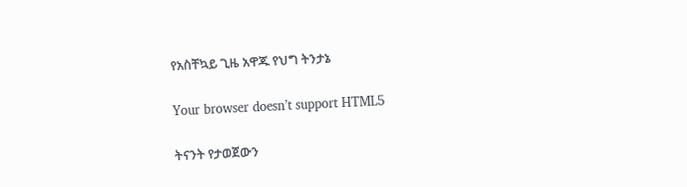የአስቸኳይ ጊዜ አዋጁ የህግ ትንታኔ

Your browser doesn’t support HTML5

ትናንት የታወጀውን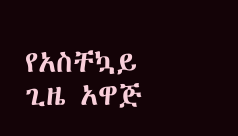የአስቸኳይ ጊዜ አዋጅ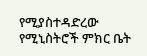የሚያስተዳድረው የሚኒስትሮች ምክር ቤት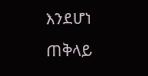እንደሆነ ጠቅላይ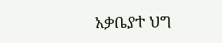አቃቤያተ ህግ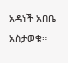አዳነች አበቤ አስታወቁ።